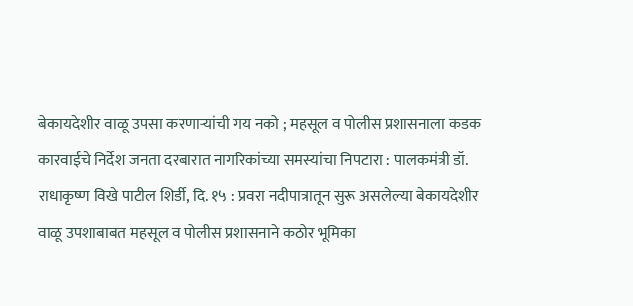बेकायदेशीर वाळू उपसा करणाऱ्यांची गय नको ; महसूल व पोलीस प्रशासनाला कडक कारवाईचे निर्देश जनता दरबारात नागरिकांच्या समस्यांचा निपटारा : पालकमंत्री डॉ. राधाकृष्ण विखे पाटील शिर्डी, दि. १५ : प्रवरा नदीपात्रातून सुरू असलेल्या बेकायदेशीर वाळू उपशाबाबत महसूल व पोलीस प्रशासनाने कठोर भूमिका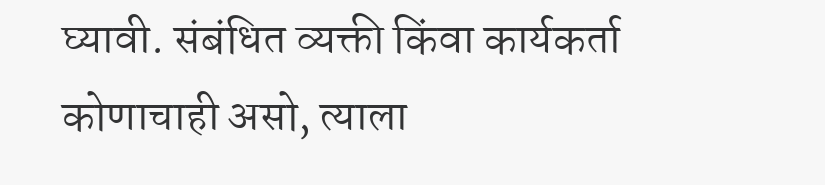घ्यावी. संबंधित व्यक्ती किंवा कार्यकर्ता कोणाचाही असो, त्याला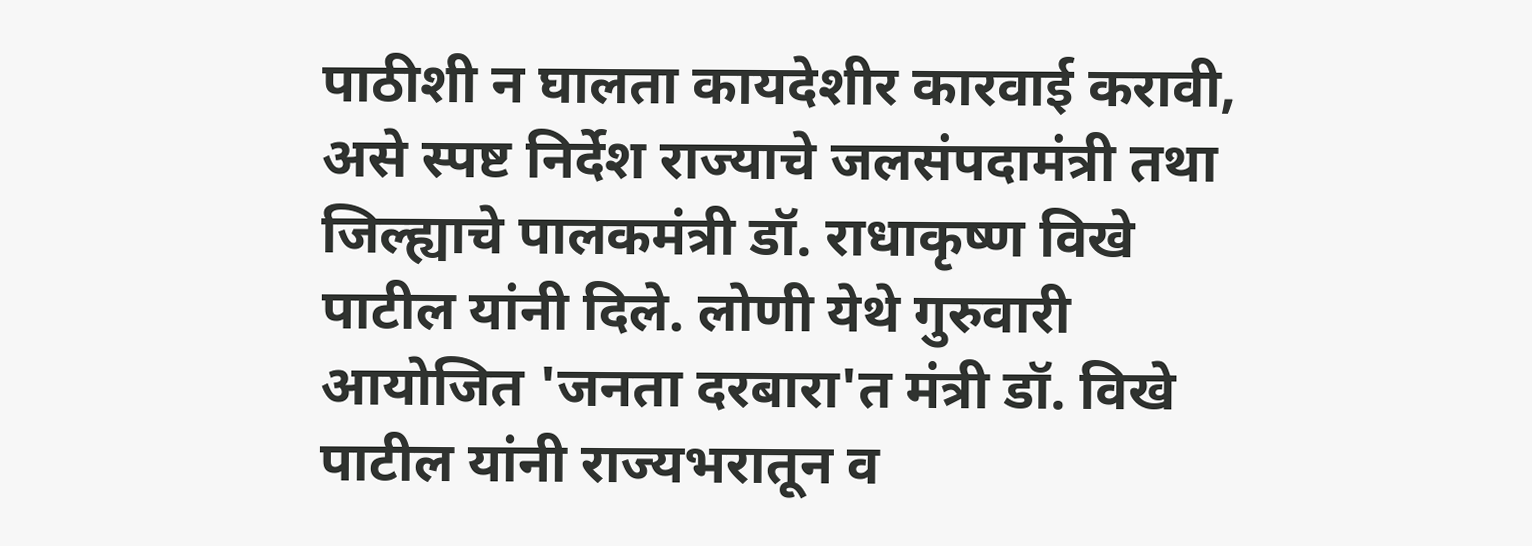पाठीशी न घालता कायदेशीर कारवाई करावी, असे स्पष्ट निर्देश राज्याचे जलसंपदामंत्री तथा जिल्ह्याचे पालकमंत्री डॉ. राधाकृष्ण विखे पाटील यांनी दिले. लोणी येथे गुरुवारी आयोजित 'जनता दरबारा'त मंत्री डॉ. विखे पाटील यांनी राज्यभरातून व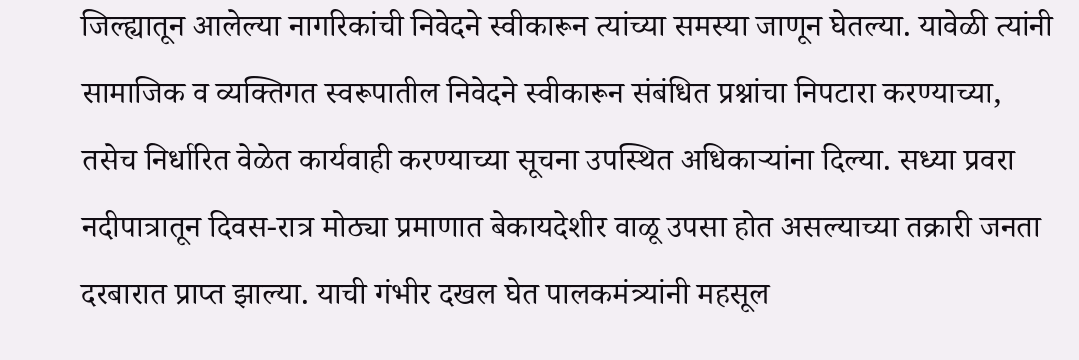जिल्ह्यातून आलेल्या नागरिकांची निवेदने स्वीकारून त्यांच्या समस्या जाणून घेतल्या. यावेळी त्यांनी सामाजिक व व्यक्तिगत स्वरूपातील निवेदने स्वीकारून संबंधित प्रश्नांचा निपटारा करण्याच्या, तसेच निर्धारित वेळेत कार्यवाही करण्याच्या सूचना उपस्थित अधिकाऱ्यांना दिल्या. सध्या प्रवरा नदीपात्रातून दिवस-रात्र मोठ्या प्रमाणात बेकायदेशीर वाळू उपसा होत असल्याच्या तक्रारी जनता दरबारात प्राप्त झाल्या. याची गंभीर दखल घेत पालकमंत्र्यांनी महसूल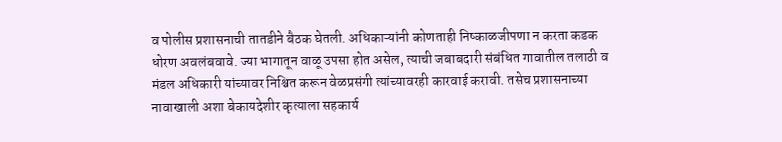व पोलीस प्रशासनाची तातडीने बैठक घेतली. अधिकाऱ्यांनी कोणताही निष्काळजीपणा न करता कडक धोरण अवलंबवावे. ज्या भागातून वाळू उपसा होत असेल, त्याची जबाबदारी संबंधित गावातील तलाठी व मंडल अधिकारी यांच्यावर निश्चित करून वेळप्रसंगी त्यांच्यावरही कारवाई करावी. तसेच प्रशासनाच्या नावाखाली अशा बेकायदेशीर कृत्याला सहकार्य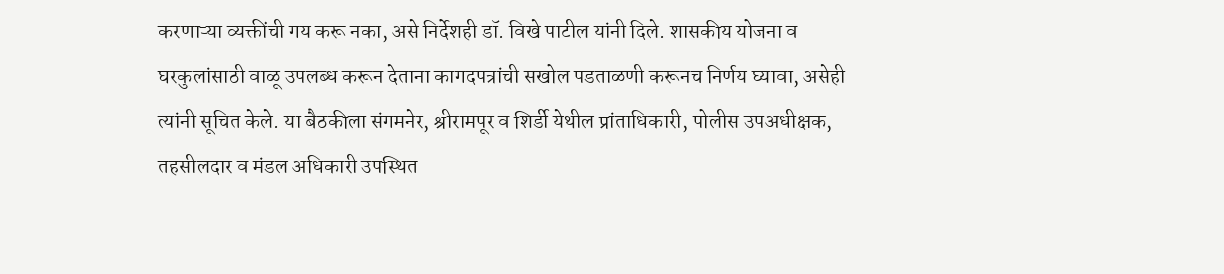करणाऱ्या व्यक्तींची गय करू नका, असे निर्देशही डॉ. विखे पाटील यांनी दिले. शासकीय योजना व घरकुलांसाठी वाळू उपलब्ध करून देताना कागदपत्रांची सखोल पडताळणी करूनच निर्णय घ्यावा, असेही त्यांनी सूचित केले. या बैठकीला संगमनेर, श्रीरामपूर व शिर्डी येथील प्रांताधिकारी, पोलीस उपअधीक्षक, तहसीलदार व मंडल अधिकारी उपस्थित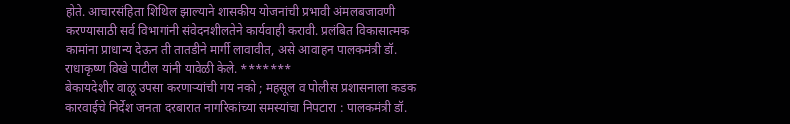होते. आचारसंहिता शिथिल झाल्याने शासकीय योजनांची प्रभावी अंमलबजावणी करण्यासाठी सर्व विभागांनी संवेदनशीलतेने कार्यवाही करावी. प्रलंबित विकासात्मक कामांना प्राधान्य देऊन ती तातडीने मार्गी लावावीत, असे आवाहन पालकमंत्री डॉ. राधाकृष्ण विखे पाटील यांनी यावेळी केले. *******
बेकायदेशीर वाळू उपसा करणाऱ्यांची गय नको ; महसूल व पोलीस प्रशासनाला कडक कारवाईचे निर्देश जनता दरबारात नागरिकांच्या समस्यांचा निपटारा : पालकमंत्री डॉ.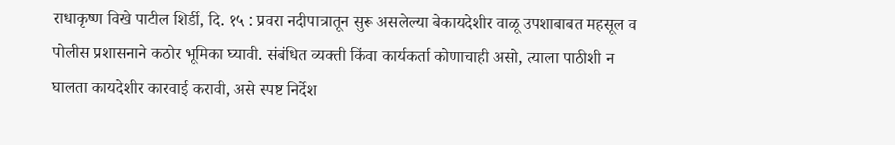राधाकृष्ण विखे पाटील शिर्डी, दि. १५ : प्रवरा नदीपात्रातून सुरू असलेल्या बेकायदेशीर वाळू उपशाबाबत महसूल व पोलीस प्रशासनाने कठोर भूमिका घ्यावी. संबंधित व्यक्ती किंवा कार्यकर्ता कोणाचाही असो, त्याला पाठीशी न घालता कायदेशीर कारवाई करावी, असे स्पष्ट निर्देश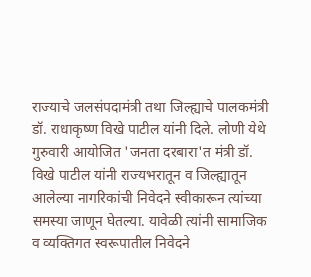राज्याचे जलसंपदामंत्री तथा जिल्ह्याचे पालकमंत्री डॉ. राधाकृष्ण विखे पाटील यांनी दिले. लोणी येथे गुरुवारी आयोजित 'जनता दरबारा'त मंत्री डॉ. विखे पाटील यांनी राज्यभरातून व जिल्ह्यातून आलेल्या नागरिकांची निवेदने स्वीकारून त्यांच्या समस्या जाणून घेतल्या. यावेळी त्यांनी सामाजिक व व्यक्तिगत स्वरूपातील निवेदने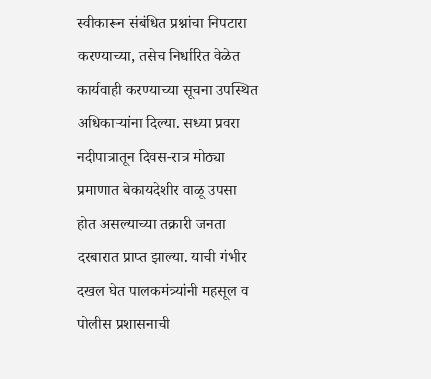स्वीकारून संबंधित प्रश्नांचा निपटारा करण्याच्या, तसेच निर्धारित वेळेत कार्यवाही करण्याच्या सूचना उपस्थित अधिकाऱ्यांना दिल्या. सध्या प्रवरा नदीपात्रातून दिवस-रात्र मोठ्या प्रमाणात बेकायदेशीर वाळू उपसा होत असल्याच्या तक्रारी जनता दरबारात प्राप्त झाल्या. याची गंभीर दखल घेत पालकमंत्र्यांनी महसूल व पोलीस प्रशासनाची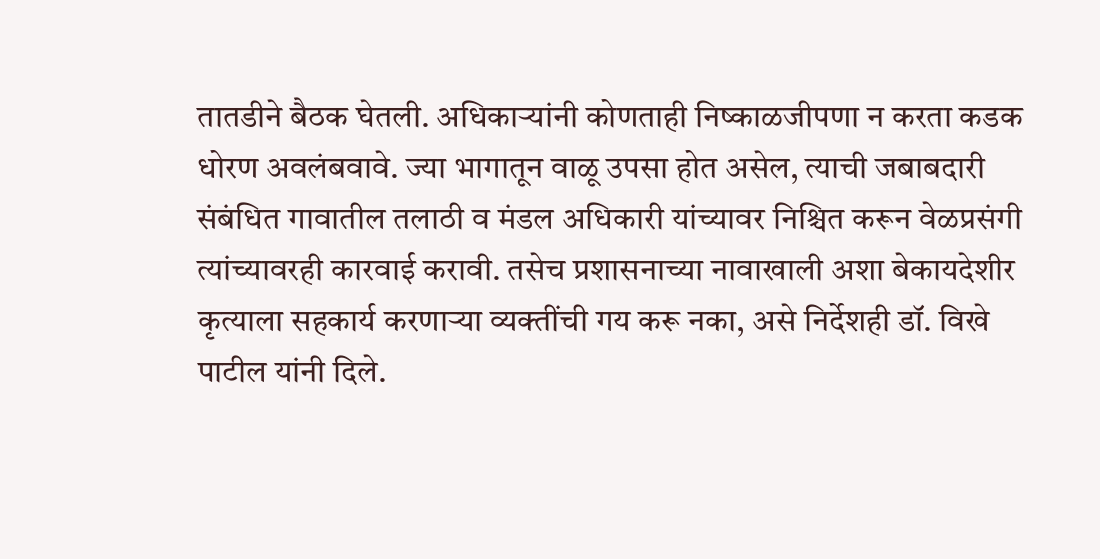तातडीने बैठक घेतली. अधिकाऱ्यांनी कोणताही निष्काळजीपणा न करता कडक धोरण अवलंबवावे. ज्या भागातून वाळू उपसा होत असेल, त्याची जबाबदारी संबंधित गावातील तलाठी व मंडल अधिकारी यांच्यावर निश्चित करून वेळप्रसंगी त्यांच्यावरही कारवाई करावी. तसेच प्रशासनाच्या नावाखाली अशा बेकायदेशीर कृत्याला सहकार्य करणाऱ्या व्यक्तींची गय करू नका, असे निर्देशही डॉ. विखे पाटील यांनी दिले.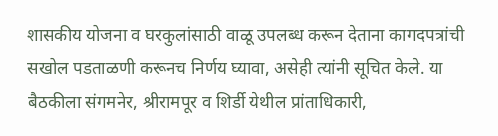शासकीय योजना व घरकुलांसाठी वाळू उपलब्ध करून देताना कागदपत्रांची सखोल पडताळणी करूनच निर्णय घ्यावा, असेही त्यांनी सूचित केले. या बैठकीला संगमनेर, श्रीरामपूर व शिर्डी येथील प्रांताधिकारी,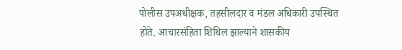पोलीस उपअधीक्षक, तहसीलदार व मंडल अधिकारी उपस्थित होते. आचारसंहिता शिथिल झाल्याने शासकीय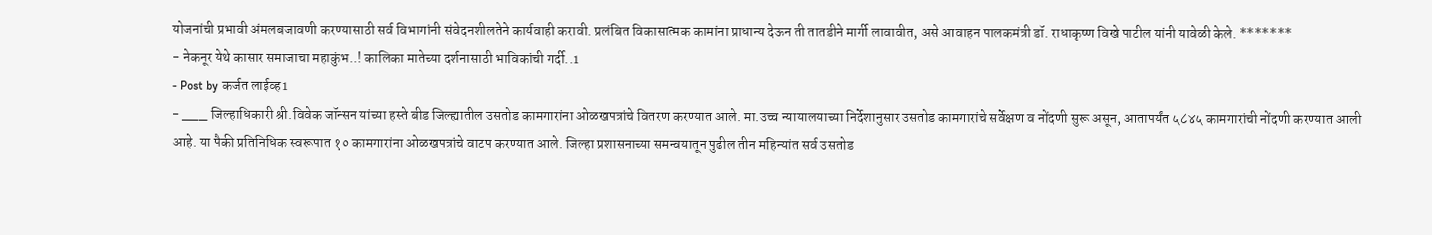योजनांची प्रभावी अंमलबजावणी करण्यासाठी सर्व विभागांनी संवेदनशीलतेने कार्यवाही करावी. प्रलंबित विकासात्मक कामांना प्राधान्य देऊन ती तातडीने मार्गी लावावीत, असे आवाहन पालकमंत्री डॉ. राधाकृष्ण विखे पाटील यांनी यावेळी केले. *******
- नेकनूर येथे कासार समाजाचा महाकुंभ..! कालिका मातेच्या दर्शनासाठी भाविकांची गर्दी..1
- Post by कर्जत लाईव्ह1
- ___ जिल्हाधिकारी श्री.विवेक जॉन्सन यांच्या हस्ते बीड जिल्ह्यातील उसतोड कामगारांना ओळखपत्रांचे वितरण करण्यात आले. मा.उच्च न्यायालयाच्या निर्देशानुसार उसतोड कामगारांचे सर्वेक्षण व नोंदणी सुरू असून, आतापर्यंत ५८४५ कामगारांची नोंदणी करण्यात आली आहे. या पैकी प्रतिनिधिक स्वरूपात १० कामगारांना ओळखपत्रांचे वाटप करण्यात आले. जिल्हा प्रशासनाच्या समन्वयातून पुढील तीन महिन्यांत सर्व उसतोड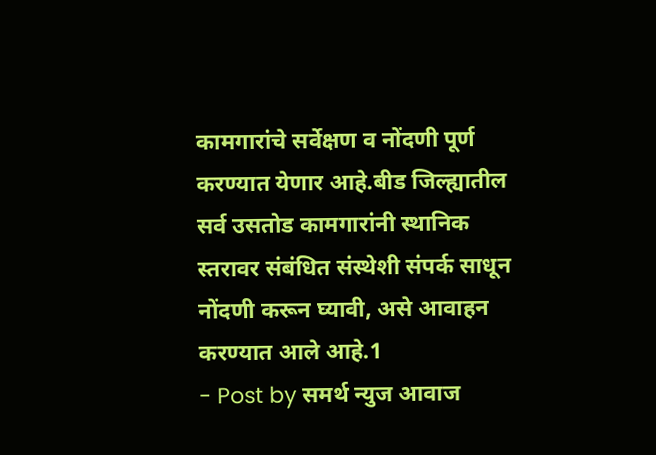कामगारांचे सर्वेक्षण व नोंदणी पूर्ण करण्यात येणार आहे.बीड जिल्ह्यातील सर्व उसतोड कामगारांनी स्थानिक स्तरावर संबंधित संस्थेशी संपर्क साधून नोंदणी करून घ्यावी, असे आवाहन करण्यात आले आहे.1
- Post by समर्थ न्युज आवाज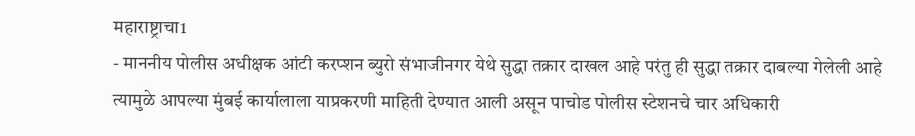महाराष्ट्राचा1
- माननीय पोलीस अधीक्षक आंटी करप्शन ब्युरो संभाजीनगर येथे सुद्धा तक्रार दाखल आहे परंतु ही सुद्धा तक्रार दाबल्या गेलेली आहे त्यामुळे आपल्या मुंबई कार्यालाला याप्रकरणी माहिती देण्यात आली असून पाचोड पोलीस स्टेशनचे चार अधिकारी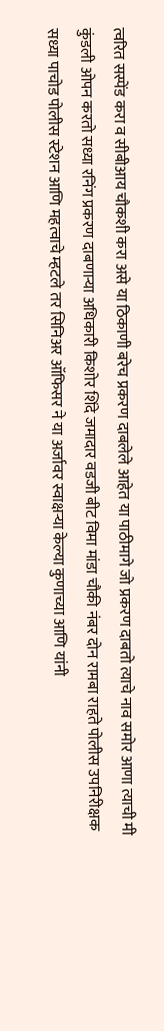त्वरित सस्पेंड करा व सीबीआय चौकशी करा असे या ठिकाणी बरेच प्रकरण दाबलेले आहेत या पाठीमागे जो प्रकरण दाबतो त्याचे नाव समोर आणा त्याची मी कुंडली ओपन करतो सध्या रनिंग प्रकरण दाबणाऱ्या अधिकारी किशोर शिंदे जमादार वडजी बीट विमा मांडा चौकी नंबर दोन रामबा राहते पोलीस उपनिरीक्षक सध्या पाचोड पोलीस स्टेशन आणि महत्वाचे म्हटले तर सिनिअर ऑफिसर ने या अर्जावर स्वाक्षऱ्या केल्या कुणाच्या आणि यांनी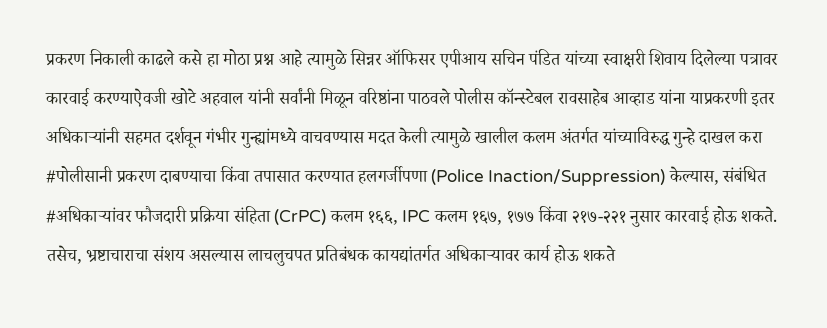प्रकरण निकाली काढले कसे हा मोठा प्रश्न आहे त्यामुळे सिन्नर ऑफिसर एपीआय सचिन पंडित यांच्या स्वाक्षरी शिवाय दिलेल्या पत्रावर कारवाई करण्याऐवजी खोटे अहवाल यांनी सर्वांनी मिळून वरिष्ठांना पाठवले पोलीस कॉन्स्टेबल रावसाहेब आव्हाड यांना याप्रकरणी इतर अधिकाऱ्यांनी सहमत दर्शवून गंभीर गुन्ह्यांमध्ये वाचवण्यास मदत केली त्यामुळे खालील कलम अंतर्गत यांच्याविरुद्ध गुन्हे दाखल करा #पोलीसानी प्रकरण दाबण्याचा किंवा तपासात करण्यात हलगर्जीपणा (Police Inaction/Suppression) केल्यास, संबंधित #अधिकाऱ्यांवर फौजदारी प्रक्रिया संहिता (CrPC) कलम १६६, IPC कलम १६७, १७७ किंवा २१७-२२१ नुसार कारवाई होऊ शकते. तसेच, भ्रष्टाचाराचा संशय असल्यास लाचलुचपत प्रतिबंधक कायद्यांतर्गत अधिकाऱ्यावर कार्य होऊ शकते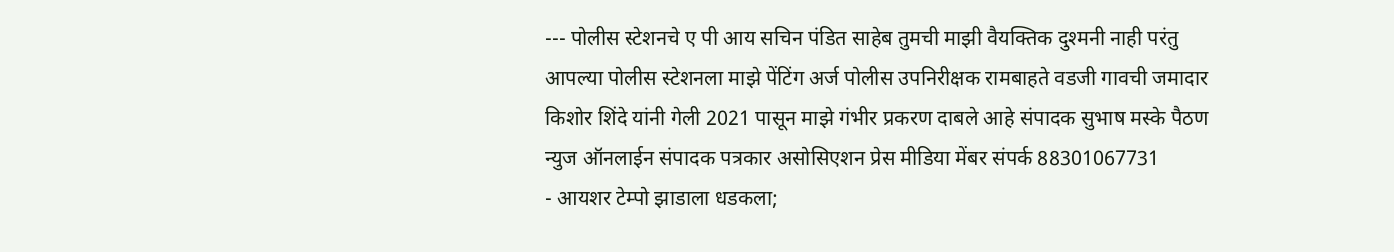--- पोलीस स्टेशनचे ए पी आय सचिन पंडित साहेब तुमची माझी वैयक्तिक दुश्मनी नाही परंतु आपल्या पोलीस स्टेशनला माझे पेंटिंग अर्ज पोलीस उपनिरीक्षक रामबाहते वडजी गावची जमादार किशोर शिंदे यांनी गेली 2021 पासून माझे गंभीर प्रकरण दाबले आहे संपादक सुभाष मस्के पैठण न्युज ऑनलाईन संपादक पत्रकार असोसिएशन प्रेस मीडिया मेंबर संपर्क 88301067731
- आयशर टेम्पो झाडाला धडकला;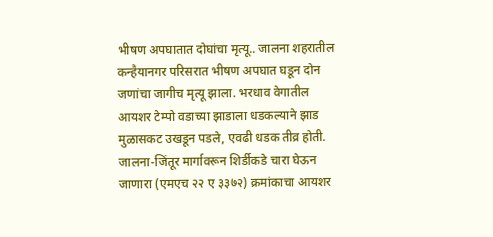भीषण अपघातात दोघांचा मृत्यू.. जालना शहरातील कन्हैयानगर परिसरात भीषण अपघात घडून दोन जणांचा जागीच मृत्यू झाला. भरधाव वेगातील आयशर टेम्पो वडाच्या झाडाला धडकल्याने झाड मुळासकट उखडून पडले, एवढी धडक तीव्र होती. जालना-जिंतूर मार्गावरून शिर्डीकडे चारा घेऊन जाणारा (एमएच २२ ए ३३७२) क्रमांकाचा आयशर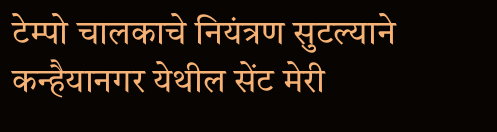टेम्पो चालकाचे नियंत्रण सुटल्याने कन्हैयानगर येथील सेंट मेरी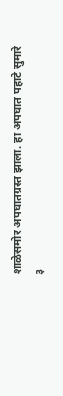शाळेसमोर अपघातग्रस्त झाला. हा अपघात पहाटे सुमारे ३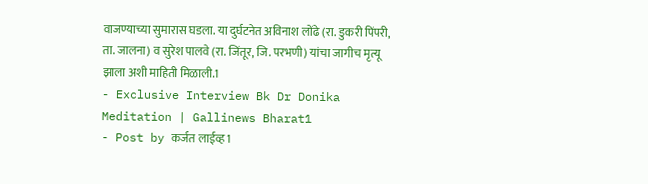वाजण्याच्या सुमारास घडला. या दुर्घटनेत अविनाश लोंढे (रा. डुकरी पिंपरी, ता. जालना) व सुरेश पालवे (रा. जिंतूर, जि. परभणी) यांचा जागीच मृत्यू झाला अशी माहिती मिळाली.1
- Exclusive Interview Bk Dr Donika Meditation | Gallinews Bharat1
- Post by कर्जत लाईव्ह1